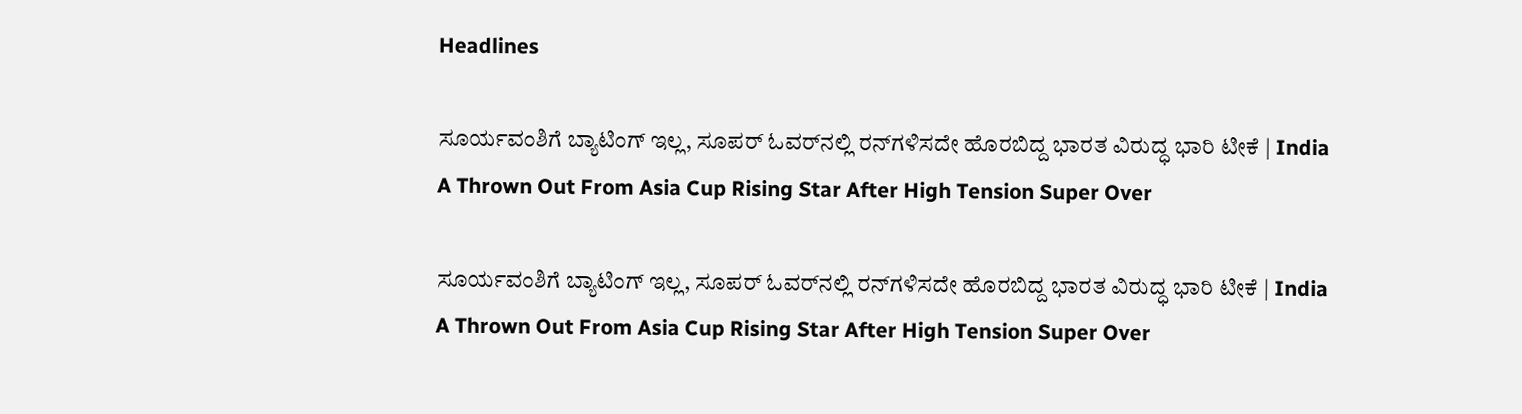Headlines

ಸೂರ್ಯವಂಶಿಗೆ ಬ್ಯಾಟಿಂಗ್ ಇಲ್ಲ, ಸೂಪರ್ ಓವರ್‌ನಲ್ಲಿ ರನ್‌ಗಳಿಸದೇ ಹೊರಬಿದ್ದ ಭಾರತ ವಿರುದ್ಧ ಭಾರಿ ಟೀಕೆ | India A Thrown Out From Asia Cup Rising Star After High Tension Super Over

ಸೂರ್ಯವಂಶಿಗೆ ಬ್ಯಾಟಿಂಗ್ ಇಲ್ಲ, ಸೂಪರ್ ಓವರ್‌ನಲ್ಲಿ ರನ್‌ಗಳಿಸದೇ ಹೊರಬಿದ್ದ ಭಾರತ ವಿರುದ್ಧ ಭಾರಿ ಟೀಕೆ | India A Thrown Out From Asia Cup Rising Star After High Tension Super Over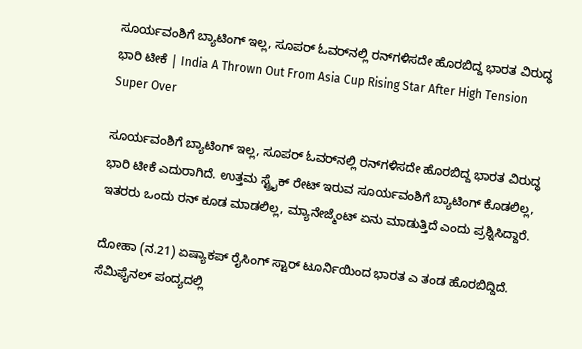ಸೂರ್ಯವಂಶಿಗೆ ಬ್ಯಾಟಿಂಗ್ ಇಲ್ಲ, ಸೂಪರ್ ಓವರ್‌ನಲ್ಲಿ ರನ್‌ಗಳಿಸದೇ ಹೊರಬಿದ್ದ ಭಾರತ ವಿರುದ್ಧ ಭಾರಿ ಟೀಕೆ | India A Thrown Out From Asia Cup Rising Star After High Tension Super Over

ಸೂರ್ಯವಂಶಿಗೆ ಬ್ಯಾಟಿಂಗ್ ಇಲ್ಲ, ಸೂಪರ್ ಓವರ್‌ನಲ್ಲಿ ರನ್‌ಗಳಿಸದೇ ಹೊರಬಿದ್ದ ಭಾರತ ವಿರುದ್ಧ ಭಾರಿ ಟೀಕೆ ಎದುರಾಗಿದೆ. ಉತ್ತಮ ಸ್ಟ್ರೈಕ್ ರೇಟ್ ಇರುವ ಸೂರ್ಯವಂಶಿಗೆ ಬ್ಯಾಟಿಂಗ್ ಕೊಡಲಿಲ್ಲ, ಇತರರು ಒಂದು ರನ್ ಕೂಡ ಮಾಡಲಿಲ್ಲ, ಮ್ಯಾನೇಜ್ಮೆಂಟ್ ಏನು ಮಾಡುತ್ತಿದೆ ಎಂದು ಪ್ರಶ್ನಿಸಿದ್ದಾರೆ.

ದೋಹಾ (ನ.21) ಏಷ್ಯಾಕಪ್ ರೈಸಿಂಗ್ ಸ್ಟಾರ್ ಟೂರ್ನಿಯಿಂದ ಭಾರತ ಎ ತಂಡ ಹೊರಬಿದ್ದಿದೆ. ಸೆಮಿಫೈನಲ್ ಪಂದ್ಯದಲ್ಲಿ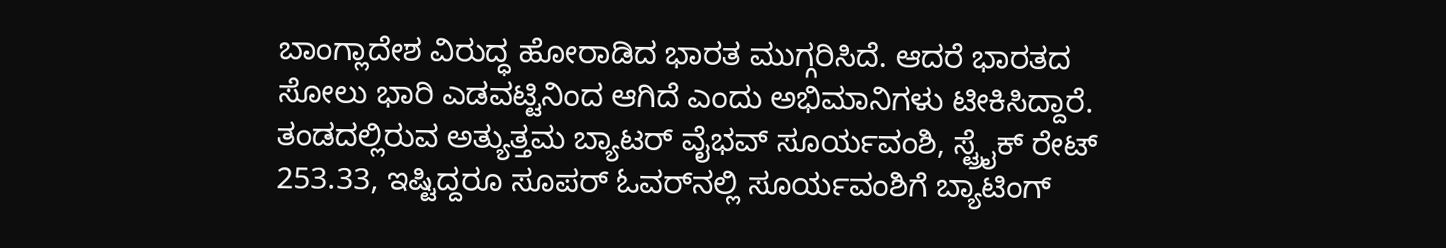ಬಾಂಗ್ಲಾದೇಶ ವಿರುದ್ಧ ಹೋರಾಡಿದ ಭಾರತ ಮುಗ್ಗರಿಸಿದೆ. ಆದರೆ ಭಾರತದ ಸೋಲು ಭಾರಿ ಎಡವಟ್ಟಿನಿಂದ ಆಗಿದೆ ಎಂದು ಅಭಿಮಾನಿಗಳು ಟೀಕಿಸಿದ್ದಾರೆ. ತಂಡದಲ್ಲಿರುವ ಅತ್ಯುತ್ತಮ ಬ್ಯಾಟರ್ ವೈಭವ್ ಸೂರ್ಯವಂಶಿ, ಸ್ಟ್ರೈಕ್ ರೇಟ್ 253.33, ಇಷ್ಟಿದ್ದರೂ ಸೂಪರ್ ಓವರ್‌ನಲ್ಲಿ ಸೂರ್ಯವಂಶಿಗೆ ಬ್ಯಾಟಿಂಗ್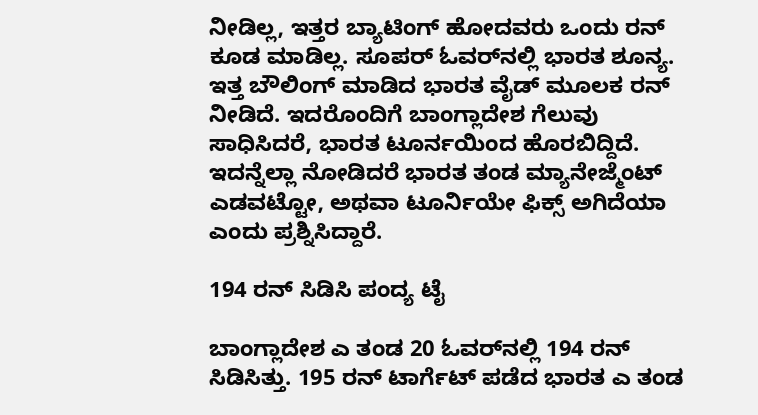ನೀಡಿಲ್ಲ, ಇತ್ತರ ಬ್ಯಾಟಿಂಗ್ ಹೋದವರು ಒಂದು ರನ್ ಕೂಡ ಮಾಡಿಲ್ಲ. ಸೂಪರ್ ಓವರ್‌ನಲ್ಲಿ ಭಾರತ ಶೂನ್ಯ. ಇತ್ತ ಬೌಲಿಂಗ್ ಮಾಡಿದ ಭಾರತ ವೈಡ್ ಮೂಲಕ ರನ್ ನೀಡಿದೆ. ಇದರೊಂದಿಗೆ ಬಾಂಗ್ಲಾದೇಶ ಗೆಲುವು ಸಾಧಿಸಿದರೆ, ಭಾರತ ಟೂರ್ನಯಿಂದ ಹೊರಬಿದ್ದಿದೆ. ಇದನ್ನೆಲ್ಲಾ ನೋಡಿದರೆ ಭಾರತ ತಂಡ ಮ್ಯಾನೇಜ್ಮೆಂಟ್ ಎಡವಟ್ಟೋ, ಅಥವಾ ಟೂರ್ನಿಯೇ ಫಿಕ್ಸ್ ಅಗಿದೆಯಾ ಎಂದು ಪ್ರಶ್ನಿಸಿದ್ದಾರೆ.

194 ರನ್ ಸಿಡಿಸಿ ಪಂದ್ಯ ಟೈ

ಬಾಂಗ್ಲಾದೇಶ ಎ ತಂಡ 20 ಓವರ್‌ನಲ್ಲಿ 194 ರನ್ ಸಿಡಿಸಿತ್ತು. 195 ರನ್ ಟಾರ್ಗೆಟ್ ಪಡೆದ ಭಾರತ ಎ ತಂಡ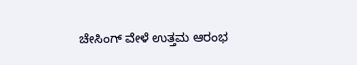ಚೇಸಿಂಗ್ ವೇಳೆ ಉತ್ತಮ ಆರಂಭ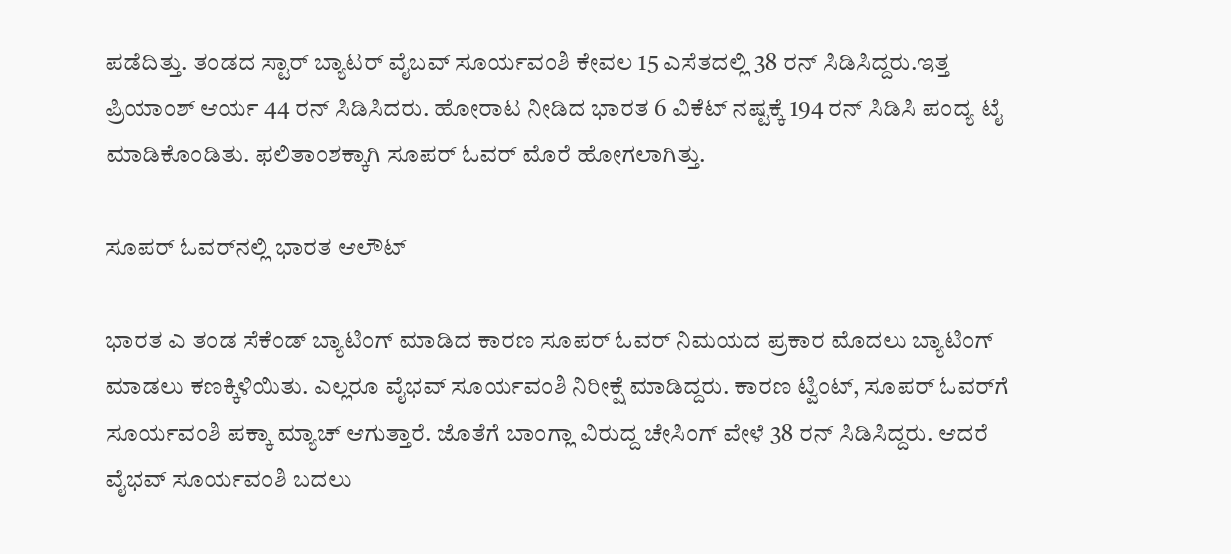ಪಡೆದಿತ್ತು. ತಂಡದ ಸ್ಟಾರ್ ಬ್ಯಾಟರ್ ವೈಬವ್ ಸೂರ್ಯವಂಶಿ ಕೇವಲ 15 ಎಸೆತದಲ್ಲಿ 38 ರನ್ ಸಿಡಿಸಿದ್ದರು.ಇತ್ತ ಪ್ರಿಯಾಂಶ್ ಆರ್ಯ 44 ರನ್ ಸಿಡಿಸಿದರು. ಹೋರಾಟ ನೀಡಿದ ಭಾರತ 6 ವಿಕೆಟ್ ನಷ್ಟಕ್ಕೆ 194 ರನ್ ಸಿಡಿಸಿ ಪಂದ್ಯ ಟೈ ಮಾಡಿಕೊಂಡಿತು. ಫಲಿತಾಂಶಕ್ಕಾಗಿ ಸೂಪರ್ ಓವರ್ ಮೊರೆ ಹೋಗಲಾಗಿತ್ತು.

ಸೂಪರ್ ಓವರ್‌ನಲ್ಲಿ ಭಾರತ ಆಲೌಟ್

ಭಾರತ ಎ ತಂಡ ಸೆಕೆಂಡ್ ಬ್ಯಾಟಿಂಗ್ ಮಾಡಿದ ಕಾರಣ ಸೂಪರ್ ಓವರ್ ನಿಮಯದ ಪ್ರಕಾರ ಮೊದಲು ಬ್ಯಾಟಿಂಗ್ ಮಾಡಲು ಕಣಕ್ಕಿಳಿಯಿತು. ಎಲ್ಲರೂ ವೈಭವ್ ಸೂರ್ಯವಂಶಿ ನಿರೀಕ್ಷೆ ಮಾಡಿದ್ದರು. ಕಾರಣ ಟ್ವಿಂಟ್, ಸೂಪರ್ ಓವರ್‌ಗೆ ಸೂರ್ಯವಂಶಿ ಪಕ್ಕಾ ಮ್ಯಾಚ್ ಆಗುತ್ತಾರೆ. ಜೊತೆಗೆ ಬಾಂಗ್ಲಾ ವಿರುದ್ದ ಚೇಸಿಂಗ್ ವೇಳೆ 38 ರನ್ ಸಿಡಿಸಿದ್ದರು. ಆದರೆ ವೈಭವ್ ಸೂರ್ಯವಂಶಿ ಬದಲು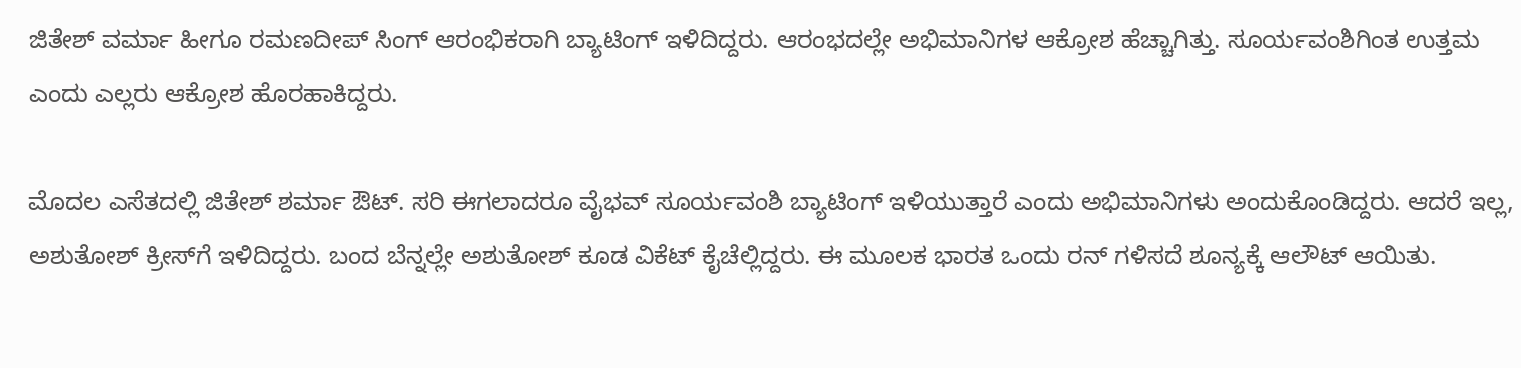ಜಿತೇಶ್ ವರ್ಮಾ ಹೀಗೂ ರಮಣದೀಪ್ ಸಿಂಗ್ ಆರಂಭಿಕರಾಗಿ ಬ್ಯಾಟಿಂಗ್ ಇಳಿದಿದ್ದರು. ಆರಂಭದಲ್ಲೇ ಅಭಿಮಾನಿಗಳ ಆಕ್ರೋಶ ಹೆಚ್ಚಾಗಿತ್ತು. ಸೂರ್ಯವಂಶಿಗಿಂತ ಉತ್ತಮ ಎಂದು ಎಲ್ಲರು ಆಕ್ರೋಶ ಹೊರಹಾಕಿದ್ದರು.

ಮೊದಲ ಎಸೆತದಲ್ಲಿ ಜಿತೇಶ್ ಶರ್ಮಾ ಔಟ್. ಸರಿ ಈಗಲಾದರೂ ವೈಭವ್ ಸೂರ್ಯವಂಶಿ ಬ್ಯಾಟಿಂಗ್ ಇಳಿಯುತ್ತಾರೆ ಎಂದು ಅಭಿಮಾನಿಗಳು ಅಂದುಕೊಂಡಿದ್ದರು. ಆದರೆ ಇಲ್ಲ, ಅಶುತೋಶ್ ಕ್ರೀಸ್‌ಗೆ ಇಳಿದಿದ್ದರು. ಬಂದ ಬೆನ್ನಲ್ಲೇ ಅಶುತೋಶ್ ಕೂಡ ವಿಕೆಟ್ ಕೈಚೆಲ್ಲಿದ್ದರು. ಈ ಮೂಲಕ ಭಾರತ ಒಂದು ರನ್ ಗಳಿಸದೆ ಶೂನ್ಯಕ್ಕೆ ಆಲೌಟ್ ಆಯಿತು.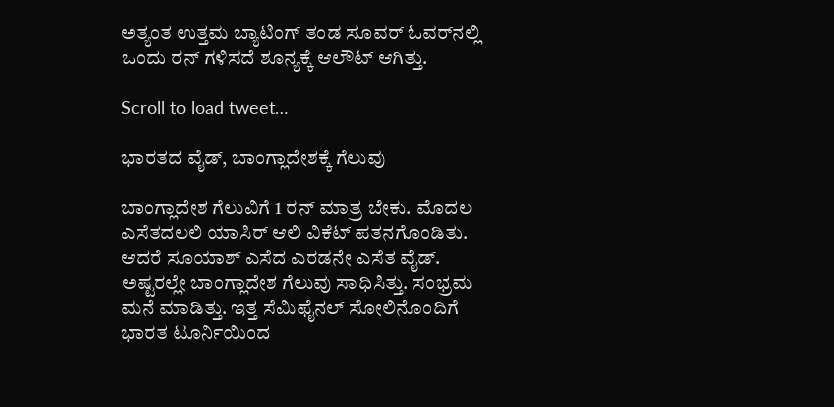ಅತ್ಯಂತ ಉತ್ತಮ ಬ್ಯಾಟಿಂಗ್ ತಂಡ ಸೂವರ್ ಓವರ್‌ನಲ್ಲಿ ಒಂದು ರನ್ ಗಳಿಸದೆ ಶೂನ್ಯಕ್ಕೆ ಆಲೌಟ್ ಆಗಿತ್ತು.

Scroll to load tweet…

ಭಾರತದ ವೈಡ್, ಬಾಂಗ್ಲಾದೇಶಕ್ಕೆ ಗೆಲುವು

ಬಾಂಗ್ಲಾದೇಶ ಗೆಲುವಿಗೆ 1 ರನ್ ಮಾತ್ರ ಬೇಕು. ಮೊದಲ ಎಸೆತದಲಲಿ ಯಾಸಿರ್ ಆಲಿ ವಿಕೆಟ್ ಪತನಗೊಂಡಿತು. ಆದರೆ ಸೂಯಾಶ್ ಎಸೆದ ಎರಡನೇ ಎಸೆತ ವೈಡ್. ಅಷ್ಟರಲ್ಲೇ ಬಾಂಗ್ಲಾದೇಶ ಗೆಲುವು ಸಾಧಿಸಿತ್ತು. ಸಂಭ್ರಮ ಮನೆ ಮಾಡಿತ್ತು. ಇತ್ತ ಸೆಮಿಫೈನಲ್ ಸೋಲಿನೊಂದಿಗೆ ಭಾರತ ಟೂರ್ನಿಯಿಂದ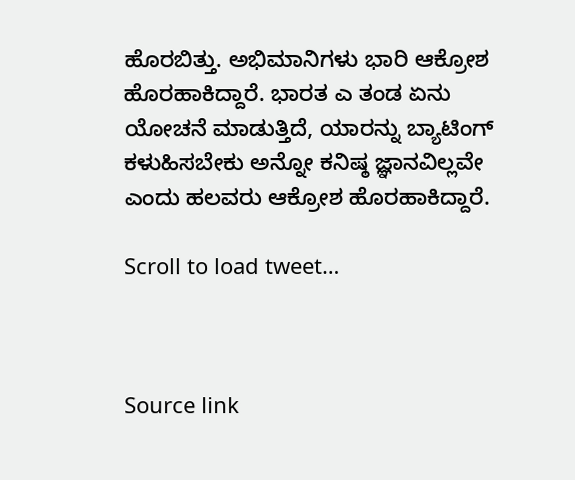ಹೊರಬಿತ್ತು. ಅಭಿಮಾನಿಗಳು ಭಾರಿ ಆಕ್ರೋಶ ಹೊರಹಾಕಿದ್ದಾರೆ. ಭಾರತ ಎ ತಂಡ ಏನು ಯೋಚನೆ ಮಾಡುತ್ತಿದೆ, ಯಾರನ್ನು ಬ್ಯಾಟಿಂಗ್ ಕಳುಹಿಸಬೇಕು ಅನ್ನೋ ಕನಿಷ್ಠ ಜ್ಞಾನವಿಲ್ಲವೇ ಎಂದು ಹಲವರು ಆಕ್ರೋಶ ಹೊರಹಾಕಿದ್ದಾರೆ.

Scroll to load tweet…



Source link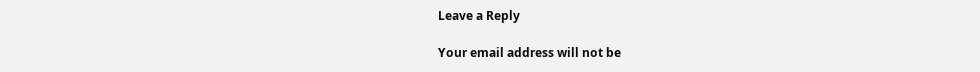Leave a Reply

Your email address will not be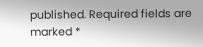published. Required fields are marked *